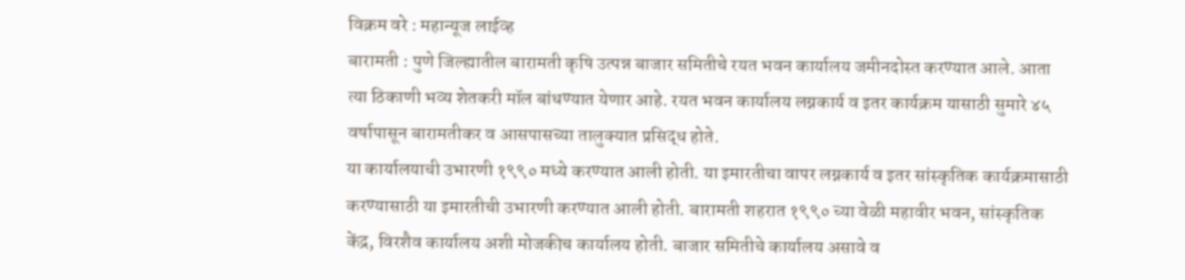विक्रम वरे : महान्यूज लाईव्ह
बारामती : पुणे जिल्ह्यातील बारामती कृषि उत्पन्न बाजार समितीचे रयत भवन कार्यालय जमीनदोस्त करण्यात आले. आता त्या ठिकाणी भव्य शेतकरी मॉल बांधण्यात येणार आहे. रयत भवन कार्यालय लग्नकार्य व इतर कार्यक्रम यासाठी सुमारे ४५ वर्षापासून बारामतीकर व आसपासच्या तालुक्यात प्रसिद्ध होते.
या कार्यालयाची उभारणी १९९० मध्ये करण्यात आली होती. या इमारतीचा वापर लग्नकार्य व इतर सांस्कृतिक कार्यक्रमासाठी करण्यासाठी या इमारतीची उभारणी करण्यात आली होती. बारामती शहरात १९९० च्या वेळी महावीर भवन, सांस्कृतिक केंद्र, विरशैव कार्यालय अशी मोजकीच कार्यालय होती. बाजार समितीचे कार्यालय असावे व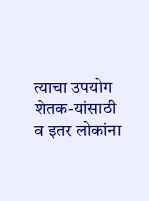त्याचा उपयोग शेतक-यांसाठी व इतर लोकांना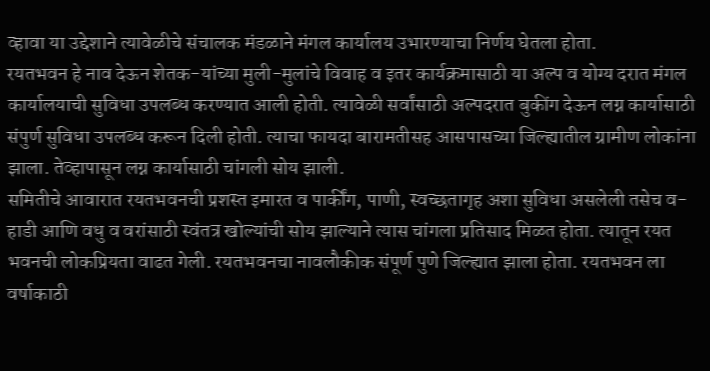व्हावा या उद्देशाने त्यावेळीचे संचालक मंडळाने मंगल कार्यालय उभारण्याचा निर्णय घेतला होता.
रयतभवन हे नाव देऊन शेतक-यांच्या मुली-मुलांचे विवाह व इतर कार्यक्रमासाठी या अल्प व योग्य दरात मंगल कार्यालयाची सुविधा उपलब्ध करण्यात आली होती. त्यावेळी सर्वांसाठी अल्पदरात बुकींग देऊन लग्न कार्यासाठी संपुर्ण सुविधा उपलब्ध करून दिली होती. त्याचा फायदा बारामतीसह आसपासच्या जिल्ह्यातील ग्रामीण लोकांना झाला. तेव्हापासून लग्न कार्यासाठी चांगली सोय झाली.
समितीचे आवारात रयतभवनची प्रशस्त इमारत व पार्कींग, पाणी, स्वच्छतागृह अशा सुविधा असलेली तसेच व-हाडी आणि वधु व वरांसाठी स्वंतत्र खोल्यांची सोय झाल्याने त्यास चांगला प्रतिसाद मिळत होता. त्यातून रयत भवनची लोकप्रियता वाढत गेली. रयतभवनचा नावलौकीक संपूर्ण पुणे जिल्ह्यात झाला होता. रयतभवन ला वर्षाकाठी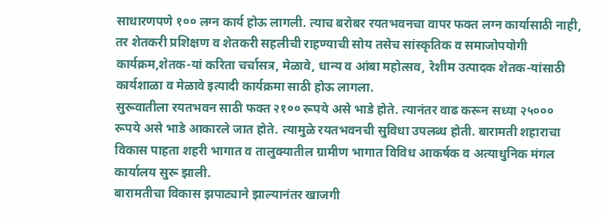साधारणपणे १०० लग्न कार्य होऊ लागली. त्याच बरोबर रयतभवनचा वापर फक्त लग्न कार्यासाठी नाही, तर शेतकरी प्रशिक्षण व शेतकरी सहलीची राहण्याची सोय तसेच सांस्कृतिक व समाजोपयोगी कार्यक्रम,शेतक-यां करिता चर्चासत्र, मेळावे, धान्य व आंबा महोत्सव, रेशीम उत्पादक शेतक-यांसाठी कार्यशाळा व मेळावे इत्यादी कार्यक्रमा साठी होऊ लागला.
सुरूवातीला रयतभवन साठी फक्त २१०० रूपये असे भाडे होते. त्यानंतर वाढ करून सध्या २५००० रूपये असे भाडे आकारले जात होते. त्यामुळे रयतभवनची सुविधा उपलब्ध होती. बारामती शहाराचा विकास पाहता शहरी भागात व तालुक्यातील ग्रामीण भागात विविध आकर्षक व अत्याधुनिक मंगल कार्यालय सुरू झाली.
बारामतीचा विकास झपाट्याने झाल्यानंतर खाजगी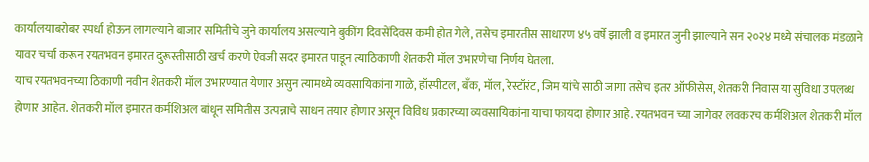कार्यालयाबरोबर स्पर्धा होऊन लागल्याने बाजार समितीचे जुने कार्यालय असल्याने बुकींग दिवसेंदिवस कमी होत गेले, तसेच इमारतीस साधारण ४५ वर्षे झाली व इमारत जुनी झाल्याने सन २०२४ मध्ये संचालक मंडळाने यावर चर्चा करून रयतभवन इमारत दुरूस्तीसाठी खर्च करणे ऐवजी सदर इमारत पाडून त्याठिकाणी शेतकरी मॉल उभारणेचा निर्णय घेतला.
याच रयतभवनच्या ठिकाणी नवीन शेतकरी मॉल उभारण्यात येणार असुन त्यामध्ये व्यवसायिकांना गाळे, हॉस्पीटल, बँक, मॉल, रेस्टॉरंट, जिम यांचे साठी जागा तसेच इतर ऑफीसेस, शेतकरी निवास या सुविधा उपलब्ध होणार आहेत. शेतकरी मॉल इमारत कर्मशिअल बांधून समितीस उत्पन्नाचे साधन तयार होणार असून विविध प्रकारच्या व्यवसायिकांना याचा फायदा होणार आहे. रयतभवन च्या जागेवर लवकरच कर्मशिअल शेतकरी मॉल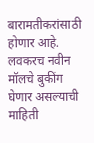बारामतीकरांसाठी होणार आहे. लवकरच नवीन मॉलचे बुकींग घेणार असल्याची माहिती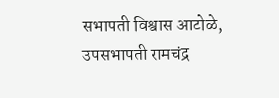सभापती विश्वास आटोळे, उपसभापती रामचंद्र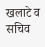खलाटे व सचिव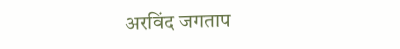अरविंद जगताप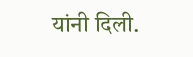यांनी दिली.